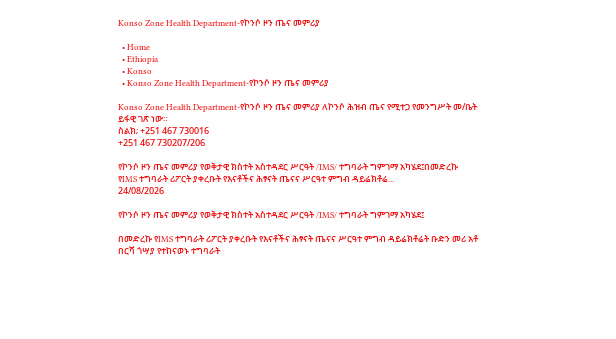Konso Zone Health Department-የኮንሶ ዞን ጤና መምሪያ

  • Home
  • Ethiopia
  • Konso
  • Konso Zone Health Department-የኮንሶ ዞን ጤና መምሪያ

Konso Zone Health Department-የኮንሶ ዞን ጤና መምሪያ ለኮንሶ ሕዝብ ጤና የሚተጋ የመንግሥት መ/ቤት ይፋዊ ገጽ ነው።
ስልክ; +251 467 730016
+251 467 730207/206

የኮንሶ ዞን ጤና መምሪያ የወቅታዊ ክስተት አስተዳደር ሥርዓት /IMS/ ተግባራት ግምገማ አካሄደ፤በመድረኩ የIMS ተግባራት ሪፖርት ያቀረቡት የእናቶችና ሕፃናት ጤናና ሥርዓተ ምግብ ዳይሬክቶሬ...
24/08/2026

የኮንሶ ዞን ጤና መምሪያ የወቅታዊ ክስተት አስተዳደር ሥርዓት /IMS/ ተግባራት ግምገማ አካሄደ፤

በመድረኩ የIMS ተግባራት ሪፖርት ያቀረቡት የእናቶችና ሕፃናት ጤናና ሥርዓተ ምግብ ዳይሬክቶሬት ቡድን መሪ አቶ በርሻ ጎሣያ የተከናወኑ ተግባራት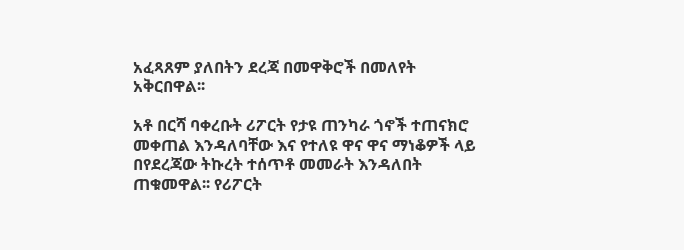አፈጻጸም ያለበትን ደረጃ በመዋቅሮች በመለየት አቅርበዋል፡፡

አቶ በርሻ ባቀረቡት ሪፖርት የታዩ ጠንካራ ጎኖች ተጠናክሮ መቀጠል እንዳለባቸው እና የተለዩ ዋና ዋና ማነቆዎች ላይ በየደረጃው ትኩረት ተሰጥቶ መመራት እንዳለበት ጠቁመዋል፡፡ የሪፖርት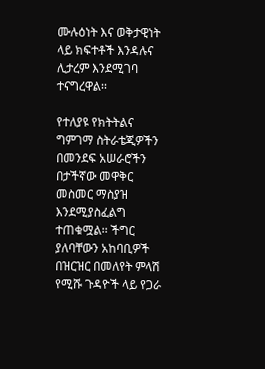ሙሉዕነት እና ወቅታዊነት ላይ ክፍተቶች እንዳሉና ሊታረም እንደሚገባ ተናግረዋል፡፡

የተለያዩ የክትትልና ግምገማ ስትራቴጂዎችን በመንደፍ አሠራሮችን በታችኛው መዋቅር መስመር ማስያዝ እንደሚያስፈልግ ተጠቁሟል፡፡ ችግር ያለባቸውን አከባቢዎች በዝርዝር በመለየት ምላሽ የሚሹ ጉዳዮች ላይ የጋራ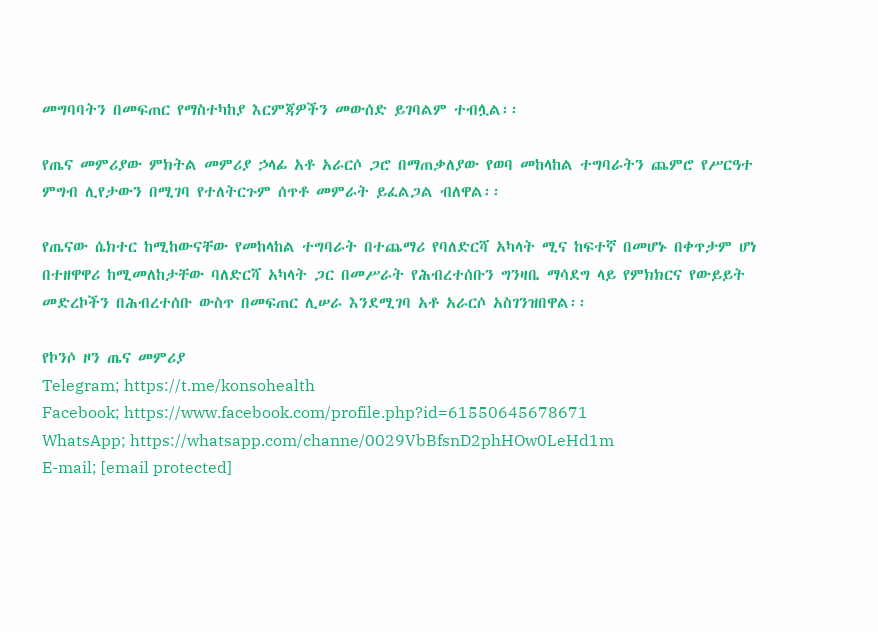መግባባትን በመፍጠር የማስተካከያ እርምጃዎችን መውሰድ ይገባልም ተብሏል፡፡

የጤና መምሪያው ምክትል መምሪያ ኃላፊ አቶ አራርሶ ጋሮ በማጠቃለያው የወባ መከላከል ተግባራትን ጨምሮ የሥርዓተ ምግብ ሊየታውን በሚገባ የተለትርጉም ሰጥቶ መምራት ይፈልጋል ብለዋል፡፡

የጤናው ሴክተር ከሚከውናቸው የመከላከል ተግባራት በተጨማሪ የባለድርሻ አካላት ሚና ከፍተኛ በመሆኑ በቀጥታም ሆነ በተዘዋዋሪ ከሚመለከታቸው ባለድርሻ አካላት ጋር በመሥራት የሕብረተሰቡን ግንዛቤ ማሳደግ ላይ የምክክርና የውይይት መድረኮችን በሕብረተሰቡ ውስጥ በመፍጠር ሊሠራ እንደሚገባ አቶ አራርሶ አስገንዝበዋል፡፡

የኮንሶ ዞን ጤና መምሪያ
Telegram; https://t.me/konsohealth
Facebook; https://www.facebook.com/profile.php?id=61550645678671
WhatsApp; https://whatsapp.com/channe/0029VbBfsnD2phHOw0LeHd1m
E-mail; [email protected]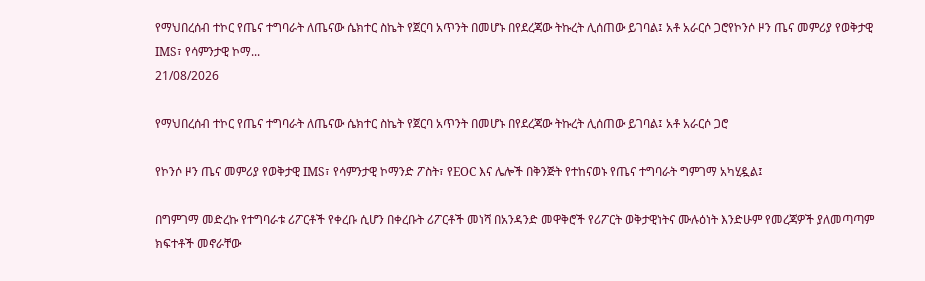የማህበረሰብ ተኮር የጤና ተግባራት ለጤናው ሴክተር ስኬት የጀርባ አጥንት በመሆኑ በየደረጃው ትኩረት ሊሰጠው ይገባል፤ አቶ አራርሶ ጋሮየኮንሶ ዞን ጤና መምሪያ የወቅታዊ IMS፣ የሳምንታዊ ኮማ...
21/08/2026

የማህበረሰብ ተኮር የጤና ተግባራት ለጤናው ሴክተር ስኬት የጀርባ አጥንት በመሆኑ በየደረጃው ትኩረት ሊሰጠው ይገባል፤ አቶ አራርሶ ጋሮ

የኮንሶ ዞን ጤና መምሪያ የወቅታዊ IMS፣ የሳምንታዊ ኮማንድ ፖስት፣ የEOC እና ሌሎች በቅንጅት የተከናወኑ የጤና ተግባራት ግምገማ አካሂዷል፤

በግምገማ መድረኩ የተግባራቱ ሪፖርቶች የቀረቡ ሲሆን በቀረቡት ሪፖርቶች መነሻ በአንዳንድ መዋቅሮች የሪፖርት ወቅታዊነትና ሙሉዕነት እንድሁም የመረጃዎች ያለመጣጣም ክፍተቶች መኖራቸው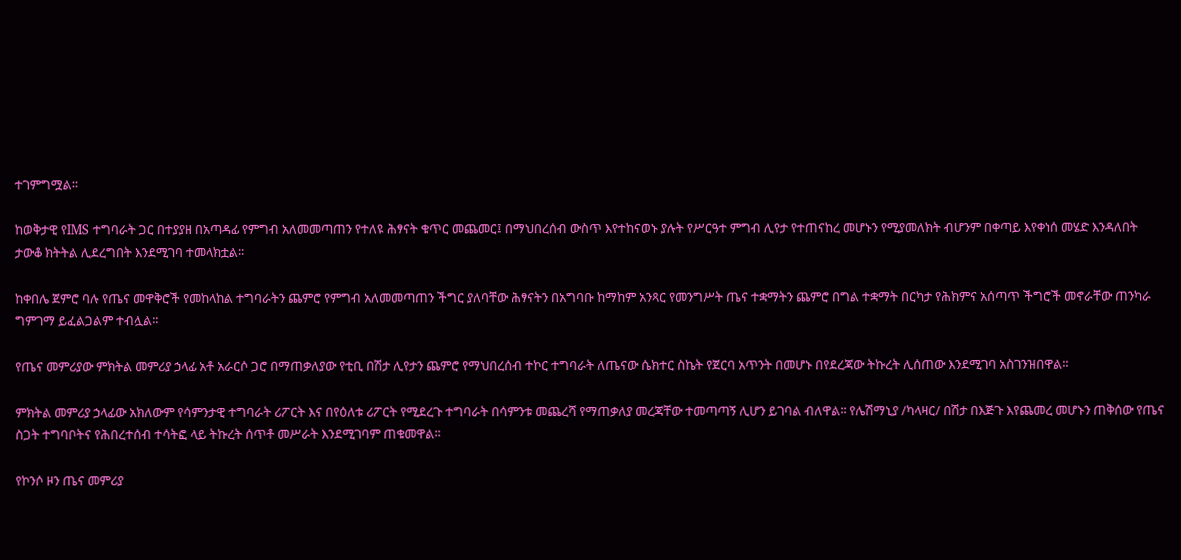ተገምግሟል፡፡

ከወቅታዊ የIMS ተግባራት ጋር በተያያዘ በአጣዳፊ የምግብ አለመመጣጠን የተለዩ ሕፃናት ቁጥር መጨመር፤ በማህበረሰብ ውስጥ እየተከናወኑ ያሉት የሥርዓተ ምግብ ሊየታ የተጠናከረ መሆኑን የሚያመለክት ብሆንም በቀጣይ እየቀነሰ መሄድ እንዳለበት ታውቆ ክትትል ሊደረግበት እንደሚገባ ተመላክቷል፡፡

ከቀበሌ ጀምሮ ባሉ የጤና መዋቅሮች የመከላከል ተግባራትን ጨምሮ የምግብ አለመመጣጠን ችግር ያለባቸው ሕፃናትን በአግባቡ ከማከም አንጻር የመንግሥት ጤና ተቋማትን ጨምሮ በግል ተቋማት በርካታ የሕክምና አሰጣጥ ችግሮች መኖራቸው ጠንካራ ግምገማ ይፈልጋልም ተብሏል፡፡

የጤና መምሪያው ምክትል መምሪያ ኃላፊ አቶ አራርሶ ጋሮ በማጠቃለያው የቲቢ በሽታ ሊየታን ጨምሮ የማህበረሰብ ተኮር ተግባራት ለጤናው ሴክተር ስኬት የጀርባ አጥንት በመሆኑ በየደረጃው ትኩረት ሊሰጠው እንደሚገባ አስገንዝበዋል፡፡

ምክትል መምሪያ ኃላፊው አክለውም የሳምንታዊ ተግባራት ሪፖርት እና በየዕለቱ ሪፖርት የሚደረጉ ተግባራት በሳምንቱ መጨረሻ የማጠቃለያ መረጃቸው ተመጣጣኝ ሊሆን ይገባል ብለዋል፡፡ የሌሽማኒያ /ካላዛር/ በሽታ በእጅጉ እየጨመረ መሆኑን ጠቅሰው የጤና ስጋት ተግባቦትና የሕበረተሰብ ተሳትፎ ላይ ትኩረት ሰጥቶ መሥራት እንደሚገባም ጠቁመዋል፡፡

የኮንሶ ዞን ጤና መምሪያ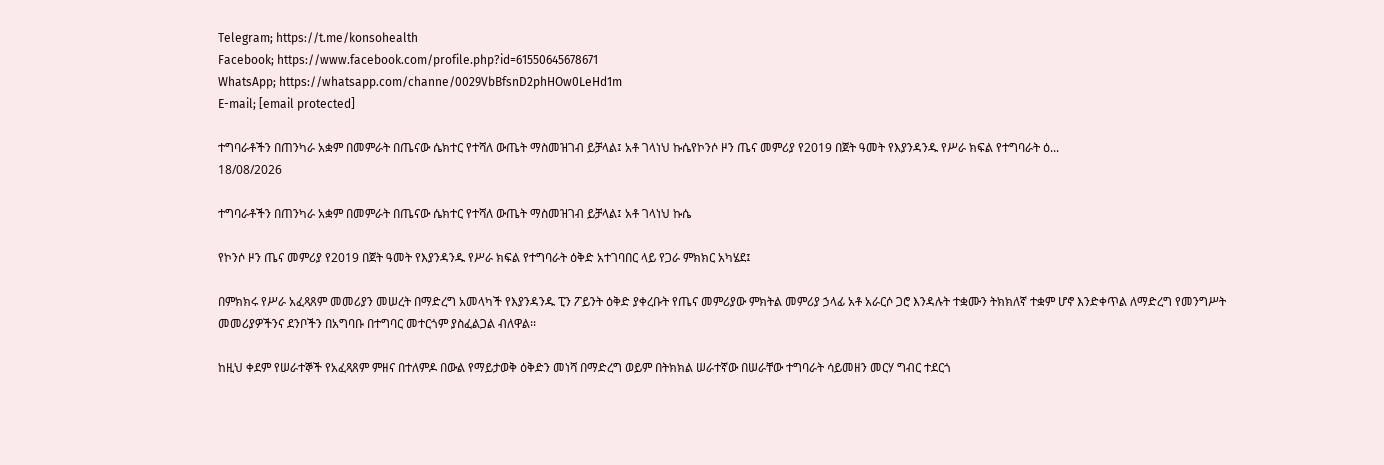Telegram; https://t.me/konsohealth
Facebook; https://www.facebook.com/profile.php?id=61550645678671
WhatsApp; https://whatsapp.com/channe/0029VbBfsnD2phHOw0LeHd1m
E-mail; [email protected]

ተግባራቶችን በጠንካራ አቋም በመምራት በጤናው ሴክተር የተሻለ ውጤት ማስመዝገብ ይቻላል፤ አቶ ገላነህ ኩሴየኮንሶ ዞን ጤና መምሪያ የ2019 በጀት ዓመት የእያንዳንዱ የሥራ ክፍል የተግባራት ዕ...
18/08/2026

ተግባራቶችን በጠንካራ አቋም በመምራት በጤናው ሴክተር የተሻለ ውጤት ማስመዝገብ ይቻላል፤ አቶ ገላነህ ኩሴ

የኮንሶ ዞን ጤና መምሪያ የ2019 በጀት ዓመት የእያንዳንዱ የሥራ ክፍል የተግባራት ዕቅድ አተገባበር ላይ የጋራ ምክክር አካሄደ፤

በምክክሩ የሥራ አፈጻጸም መመሪያን መሠረት በማድረግ አመላካች የእያንዳንዱ ፒን ፖይንት ዕቅድ ያቀረቡት የጤና መምሪያው ምክትል መምሪያ ኃላፊ አቶ አራርሶ ጋሮ እንዳሉት ተቋሙን ትክክለኛ ተቋም ሆኖ እንድቀጥል ለማድረግ የመንግሥት መመሪያዎችንና ደንቦችን በአግባቡ በተግባር መተርጎም ያስፈልጋል ብለዋል፡፡

ከዚህ ቀደም የሠራተኞች የአፈጻጸም ምዘና በተለምዶ በውል የማይታወቅ ዕቅድን መነሻ በማድረግ ወይም በትክክል ሠራተኛው በሠራቸው ተግባራት ሳይመዘን መርሃ ግብር ተደርጎ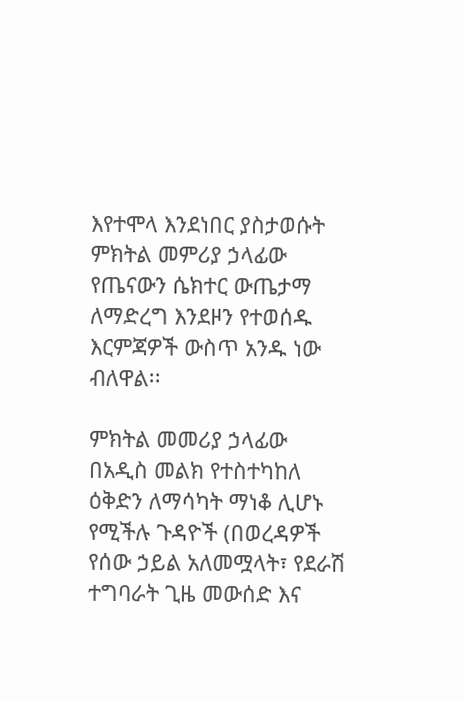እየተሞላ እንደነበር ያስታወሱት ምክትል መምሪያ ኃላፊው የጤናውን ሴክተር ውጤታማ ለማድረግ እንደዞን የተወሰዱ እርምጃዎች ውስጥ አንዱ ነው ብለዋል፡፡

ምክትል መመሪያ ኃላፊው በአዲስ መልክ የተስተካከለ ዕቅድን ለማሳካት ማነቆ ሊሆኑ የሚችሉ ጉዳዮች (በወረዳዎች የሰው ኃይል አለመሟላት፣ የደራሽ ተግባራት ጊዜ መውሰድ እና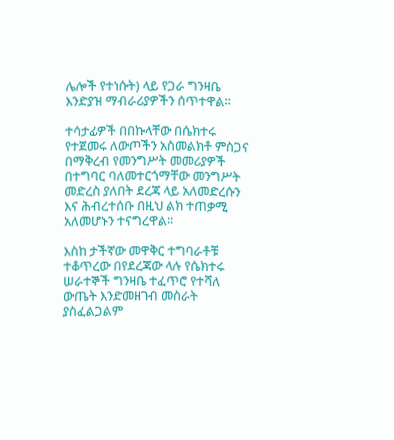ሌሎች የተነሱት) ላይ የጋራ ግንዛቤ እንድያዝ ማብራሪያዎችን ሰጥተዋል፡፡

ተሳታፊዎች በበኩላቸው በሴክተሩ የተጀመሩ ለውጦችን አስመልክቶ ምስጋና በማቅረብ የመንግሥት መመሪያዎች በተግባር ባለመተርጎማቸው መንግሥት መድረስ ያለበት ደረጃ ላይ አለመድረሱን እና ሕብረተሰቡ በዚህ ልክ ተጠቃሚ አለመሆኑን ተናግረዋል፡፡

እስከ ታችኛው መዋቅር ተግባራቶቹ ተቆጥረው በየደረጃው ላሉ የሴክተሩ ሠራተኞች ግንዛቤ ተፈጥሮ የተሻለ ውጤት እንድመዘገብ መስራት ያስፈልጋልም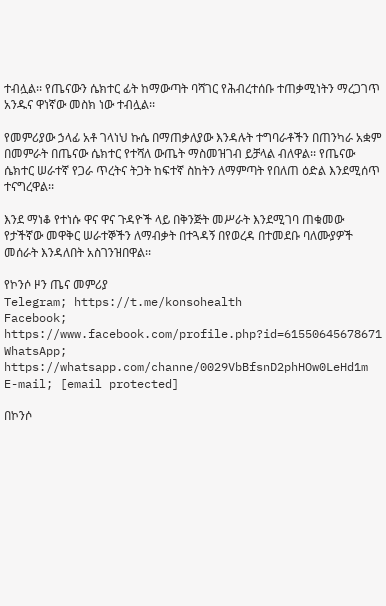ተብሏል፡፡ የጤናውን ሴክተር ፊት ከማውጣት ባሻገር የሕብረተሰቡ ተጠቃሚነትን ማረጋገጥ አንዱና ዋነኛው መስክ ነው ተብሏል፡፡

የመምሪያው ኃላፊ አቶ ገላነህ ኩሴ በማጠቃለያው እንዳሉት ተግባራቶችን በጠንካራ አቋም በመምራት በጤናው ሴክተር የተሻለ ውጤት ማስመዝገብ ይቻላል ብለዋል፡፡ የጤናው ሴክተር ሠራተኛ የጋራ ጥረትና ትጋት ከፍተኛ ስከትን ለማምጣት የበለጠ ዕድል እንደሚሰጥ ተናግረዋል፡፡

እንደ ማነቆ የተነሱ ዋና ዋና ጉዳዮች ላይ በቅንጅት መሥራት እንደሚገባ ጠቁመው የታችኛው መዋቅር ሠራተኞችን ለማብቃት በተጓዳኝ በየወረዳ በተመደቡ ባለሙያዎች መሰራት እንዳለበት አስገንዝበዋል፡፡

የኮንሶ ዞን ጤና መምሪያ
Telegram; https://t.me/konsohealth
Facebook; https://www.facebook.com/profile.php?id=61550645678671
WhatsApp; https://whatsapp.com/channe/0029VbBfsnD2phHOw0LeHd1m
E-mail; [email protected]

በኮንሶ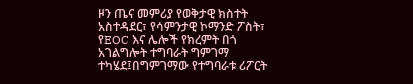ዞን ጤና መምሪያ የወቅታዊ ክስተት አስተዳደር፣ የሳምንታዊ ኮማንድ ፖስት፣ የEOC እና ሌሎች የክረምት በጎ አገልግሎት ተግባራት ግምገማ ተካሄደ፤በግምገማው የተግባራቱ ሪፖርት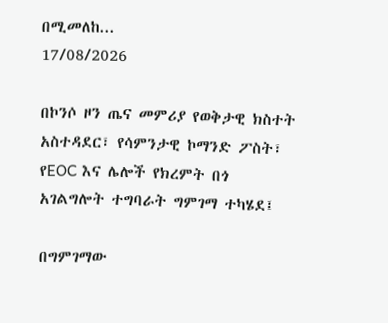በሚመለከ...
17/08/2026

በኮንሶ ዞን ጤና መምሪያ የወቅታዊ ክስተት አስተዳደር፣ የሳምንታዊ ኮማንድ ፖስት፣ የEOC እና ሌሎች የክረምት በጎ አገልግሎት ተግባራት ግምገማ ተካሄደ፤

በግምገማው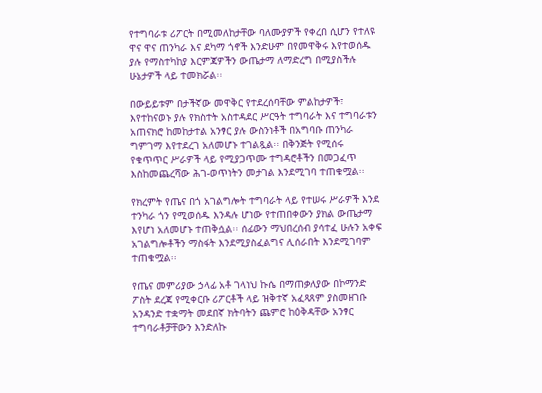የተግባራቱ ሪፖርት በሚመለከታቸው ባለሙያዎች የቀረበ ሲሆን የተለዩ ዋና ዋና ጠንካራ እና ደካማ ጎኖች እንድሁም በየመዋቅሩ እየተወሰዱ ያሉ የማስተካከያ እርምጃዎችን ውጤታማ ለማድረግ በሚያስችሉ ሁኔታዎች ላይ ተመክሯል፡፡

በውይይቱም በታችኛው መዋቅር የተደረሰባቸው ምልከታዎች፣ እየተከናወኑ ያሉ የክስተት አስተዳደር ሥርዓት ተግባራት እና ተግባራቱን አጠናክሮ ከመከታተል አንፃር ያሉ ውስንነቶች በአግባቡ ጠንካራ ግምገማ እየተደረገ አለመሆኑ ተገልጿል፡፡ በቅንጅት የሚሰሩ የቁጥጥር ሥራዎች ላይ የሚያጋጥሙ ተግዳሮቶችን በመጋፈጥ እስከመጨረሻው ሕገ-ወጥነትን መታገል እንደሚገባ ተጠቁሟል፡፡

የክረምት የጤና በጎ አገልግሎት ተግባራት ላይ የተሠሩ ሥራዎች እንደ ተንካራ ጎን የሚወሰዱ እንዳሉ ሆነው የተጠበቀውን ያክል ውጤታማ እየሆነ አለመሆኑ ተጠቅሷል፡፡ ሰፊውን ማህበረሰብ ያሳተፈ ሁሉን አቀፍ አገልግሎቶችን ማስፋት እንደሚያስፈልግና ሊሰራበት እንደሚገባም ተጠቁሟል፡፡

የጤና መምሪያው ኃላፊ አቶ ገላነህ ኩሴ በማጠቃለያው በኮማንድ ፖስት ደረጃ የሚቀርቡ ሪፖርቶች ላይ ዝቅተኛ አፈጻጸም ያስመዘገቡ አንዳንድ ተቋማት መደበኛ ክትባትን ጨምሮ ከዕቅዳቸው አንፃር ተግባራቶቻቸውን እንድለኩ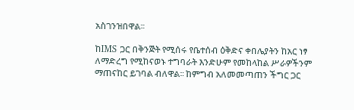አስገንዝበዋል፡፡

ከIMS ጋር በቅንጅት የሚሰሩ የቤተሰብ ዕቅድና ቀበሌያትን ከአር ነፃ ለማድረግ የሚከናወኑ ተግባራት እንድሁም የመከላከል ሥራዎችንም ማጠናከር ይገባል ብለዋል፡፡ ከምግብ አለመመጣጠን ችግር ጋር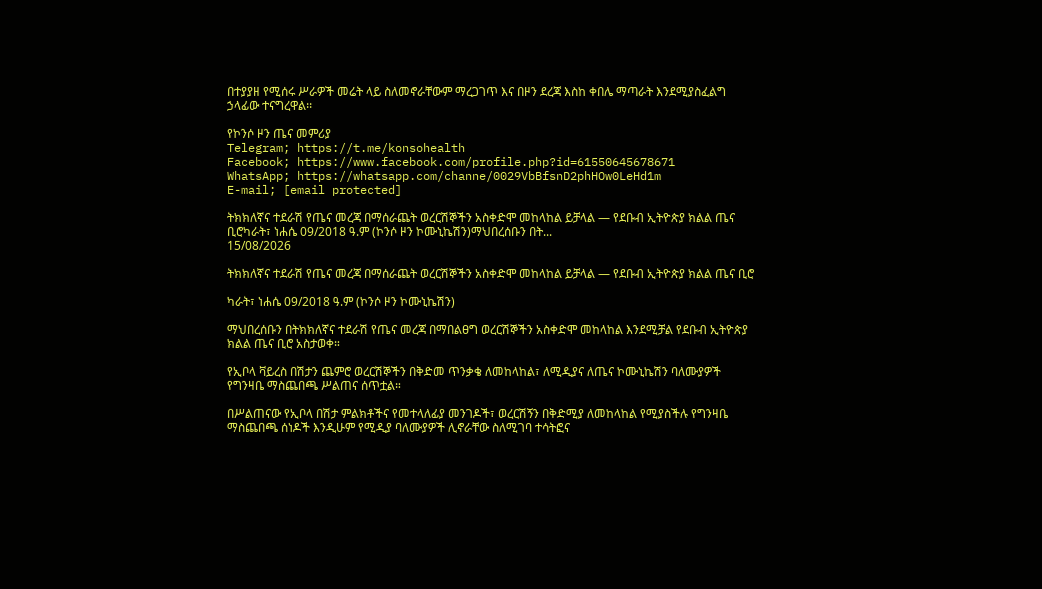በተያያዘ የሚሰሩ ሥራዎች መሬት ላይ ስለመኖራቸውም ማረጋገጥ እና በዞን ደረጃ እስከ ቀበሌ ማጣራት እንደሚያስፈልግ ኃላፊው ተናግረዋል፡፡

የኮንሶ ዞን ጤና መምሪያ
Telegram; https://t.me/konsohealth
Facebook; https://www.facebook.com/profile.php?id=61550645678671
WhatsApp; https://whatsapp.com/channe/0029VbBfsnD2phHOw0LeHd1m
E-mail; [email protected]

ትክክለኛና ተደራሽ የጤና መረጃ በማሰራጨት ወረርሽኞችን አስቀድሞ መከላከል ይቻላል — የደቡብ ኢትዮጵያ ክልል ጤና ቢሮካራት፣ ነሐሴ 09/2018 ዓ.ም (ኮንሶ ዞን ኮሙኒኬሽን)ማህበረሰቡን በት...
15/08/2026

ትክክለኛና ተደራሽ የጤና መረጃ በማሰራጨት ወረርሽኞችን አስቀድሞ መከላከል ይቻላል — የደቡብ ኢትዮጵያ ክልል ጤና ቢሮ

ካራት፣ ነሐሴ 09/2018 ዓ.ም (ኮንሶ ዞን ኮሙኒኬሽን)

ማህበረሰቡን በትክክለኛና ተደራሽ የጤና መረጃ በማበልፀግ ወረርሽኞችን አስቀድሞ መከላከል እንደሚቻል የደቡብ ኢትዮጵያ ክልል ጤና ቢሮ አስታወቀ።

የኢቦላ ቫይረስ በሽታን ጨምሮ ወረርሽኞችን በቅድመ ጥንቃቄ ለመከላከል፣ ለሚዲያና ለጤና ኮሙኒኬሽን ባለሙያዎች የግንዛቤ ማስጨበጫ ሥልጠና ሰጥቷል።

በሥልጠናው የኢቦላ በሽታ ምልክቶችና የመተላለፊያ መንገዶች፣ ወረርሽኝን በቅድሚያ ለመከላከል የሚያስችሉ የግንዛቤ ማስጨበጫ ሰነዶች እንዲሁም የሚዲያ ባለሙያዎች ሊኖራቸው ስለሚገባ ተሳትፎና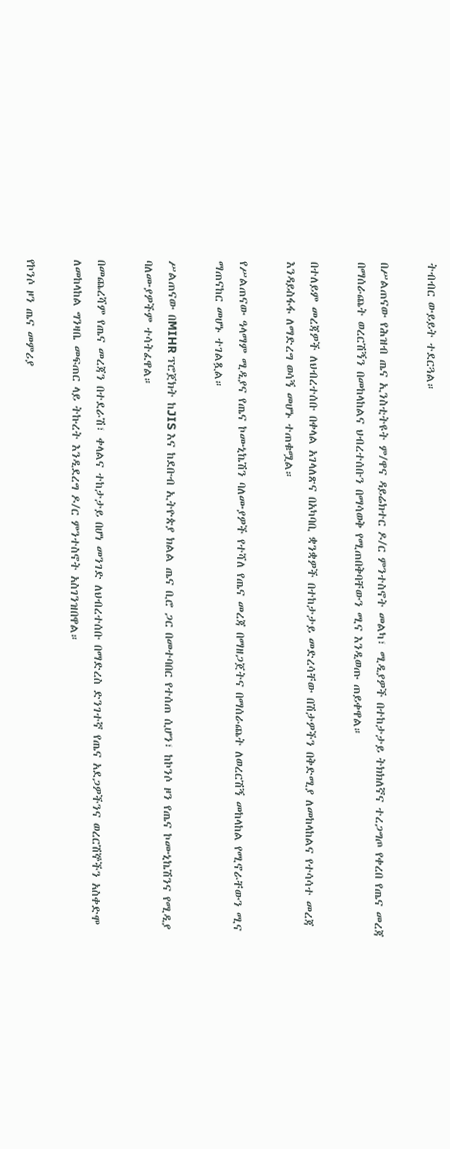ትብብር ውይይት ተደርጓል።

በሥልጠናው የሕዝብ ጤና ኢንስቲትዩት ም/ዋና ዳይሬክተር ዶ/ር ምንተስኖት መልካ፣ ሚዲያዎች በተከታታይ ትክክለኛና ተረጋግጦ የቀረበ የጤና መረጃ በማሰራጨት ወረርሽኝን በመከላከልና ህብረተሰቡን በማሳወቅ የሚጠበቅባቸውን ሚና እንዲወጡ ጠይቀዋል።

በተለይም መረጃዎች ለህብረተሰቡ በቀላል አገላለጽና በአካባቢ ቋንቋዎች በተከታታይ መድረሳቸው በሽታዎችን በቅድሚያ ለመከላከልና የተሳሳተ መረጃ እንዳይስፋፋ ለማድረግ ወሳኝ መሆኑ ተጠቁሟል።

የሥልጠናው ዓላማም ሚዲያና የጤና ኮሙኒኬሽን ባለሙያዎች የተሻለ የጤና መረጃ በማዘጋጀትና በማሰራጨት ለወረርሽኝ መከላከል የሚኖራቸውን ሚና ማጠናከር መሆኑ ተገልጿል።

ሥልጠናው በMIHR ፕሮጀክት ከJIS እና ከደቡብ ኢትዮጵያ ክልል ጤና ቢሮ ጋር በመተባበር የተሰጠ ሲሆን፣ ከኮንሶ ዞን የጤና ኮሙኒኬሽንና የሚዲያ ባለሙያዎችም ተሳትፈዋል።

በመጨረሻም የጤና መረጃን በተደራሽ፣ ቀላልና ተከታታይ በሆነ መንገድ ለህብረተሰቡ በማድረስ ድንገተኛ የጤና አደጋዎችንና ወረርሽኞችን አስቀድሞ ለመከላከል ግንዛቤ መፍጠር ላይ ትኩረት እንዲደረግ ዶ/ር ምንተስኖት አስገንዝበዋል።

የኮንሶ ዞን ጤና መምሪያ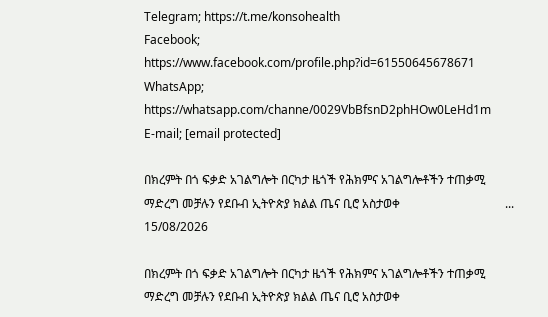Telegram; https://t.me/konsohealth
Facebook; https://www.facebook.com/profile.php?id=61550645678671
WhatsApp; https://whatsapp.com/channe/0029VbBfsnD2phHOw0LeHd1m
E-mail; [email protected]

በክረምት በጎ ፍቃድ አገልግሎት በርካታ ዜጎች የሕክምና አገልግሎቶችን ተጠቃሚ ማድረግ መቻሉን የደቡብ ኢትዮጵያ ክልል ጤና ቢሮ አስታወቀ                                   ...
15/08/2026

በክረምት በጎ ፍቃድ አገልግሎት በርካታ ዜጎች የሕክምና አገልግሎቶችን ተጠቃሚ ማድረግ መቻሉን የደቡብ ኢትዮጵያ ክልል ጤና ቢሮ አስታወቀ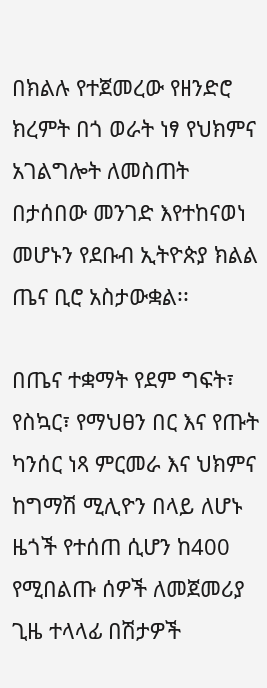በክልሉ የተጀመረው የዘንድሮ ክረምት በጎ ወራት ነፃ የህክምና አገልግሎት ለመስጠት በታሰበው መንገድ እየተከናወነ መሆኑን የደቡብ ኢትዮጵያ ክልል ጤና ቢሮ አስታውቋል፡፡

በጤና ተቋማት የደም ግፍት፣ የስኳር፣ የማህፀን በር እና የጡት ካንሰር ነጻ ምርመራ እና ህክምና ከግማሽ ሚሊዮን በላይ ለሆኑ ዜጎች የተሰጠ ሲሆን ከ400 የሚበልጡ ሰዎች ለመጀመሪያ ጊዜ ተላላፊ በሽታዎች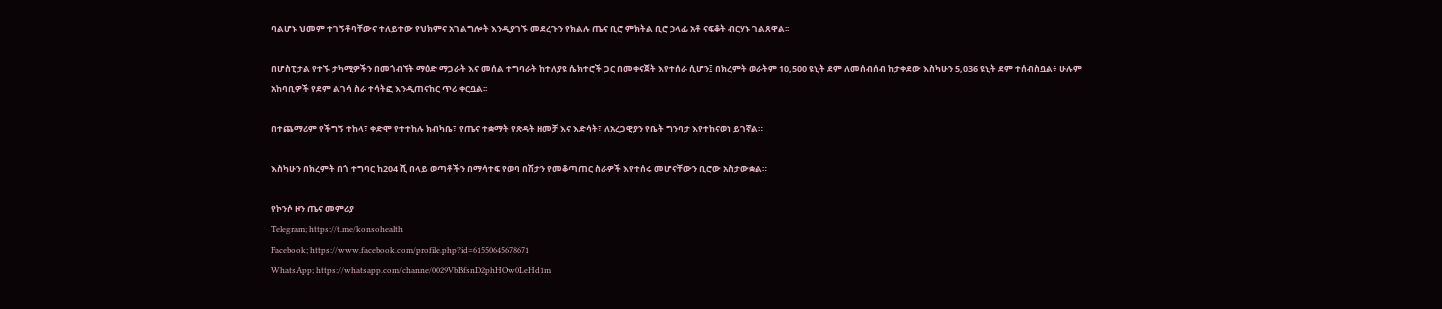ባልሆኑ ህመም ተገኝቶባቸውና ተለይተው የህክምና አገልግሎት እንዲያገኙ መደረጉን የክልሉ ጤና ቢሮ ምክትል ቢሮ ኃላፊ አቶ ናፍቆት ብርሃኑ ገልጸዋል፡፡

በሆስፒታል የተኙ ታካሚዎችን በመጎብኘት ማዕድ ማጋራት እና መሰል ተግባራት ከተለያዩ ሴክተሮች ጋር በመቀናጀት እየተሰራ ሲሆን፤ በክረምት ወራትም 10,500 ዩኒት ደም ለመሰብሰብ ከታቀደው እስካሁን 5,036 ዩኒት ደም ተሰብስቧል፥ ሁሉም አከባቢዎች የደም ልገሳ ስራ ተሳትፎ እንዲጠናከር ጥሪ ቀርቧል፡፡

በተጨማሪም የችግኝ ተከላ፣ ቀድሞ የተተከሉ ክብካቤ፣ የጤና ተቋማት የጽዳት ዘመቻ እና እድሳት፣ ለአረጋዊያን የቤት ግንባታ እየተከናወነ ይገኛል።

እስካሁን በክረምት በጎ ተግባር ከ204 ሺ በላይ ወጣቶችን በማሳተፍ የወባ በሽታን የመቆጣጠር ስራዎች እየተሰሩ መሆናቸውን ቢሮው አስታውቋል።

የኮንሶ ዞን ጤና መምሪያ
Telegram; https://t.me/konsohealth
Facebook; https://www.facebook.com/profile.php?id=61550645678671
WhatsApp; https://whatsapp.com/channe/0029VbBfsnD2phHOw0LeHd1m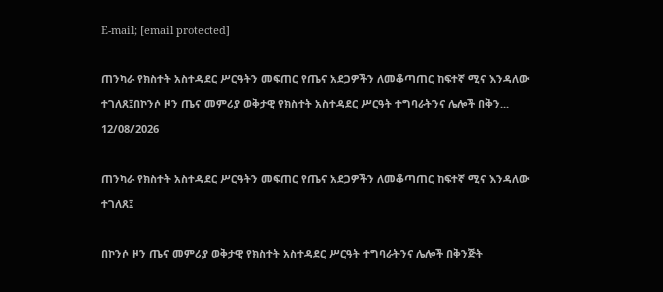E-mail; [email protected]

ጠንካራ የክስተት አስተዳደር ሥርዓትን መፍጠር የጤና አደጋዎችን ለመቆጣጠር ከፍተኛ ሚና እንዳለው ተገለጸ፤በኮንሶ ዞን ጤና መምሪያ ወቅታዊ የክስተት አስተዳደር ሥርዓት ተግባራትንና ሌሎች በቅን...
12/08/2026

ጠንካራ የክስተት አስተዳደር ሥርዓትን መፍጠር የጤና አደጋዎችን ለመቆጣጠር ከፍተኛ ሚና እንዳለው ተገለጸ፤

በኮንሶ ዞን ጤና መምሪያ ወቅታዊ የክስተት አስተዳደር ሥርዓት ተግባራትንና ሌሎች በቅንጅት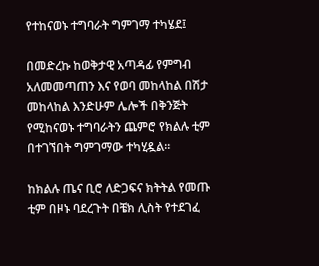የተከናወኑ ተግባራት ግምገማ ተካሄደ፤

በመድረኩ ከወቅታዊ አጣዳፊ የምግብ አለመመጣጠን እና የወባ መከላከል በሽታ መከላከል እንድሁም ሌሎች በቅንጅት የሚከናወኑ ተግባራትን ጨምሮ የክልሉ ቲም በተገኘበት ግምገማው ተካሂዷል፡፡

ከክልሉ ጤና ቢሮ ለድጋፍና ክትትል የመጡ ቲም በዞኑ ባደረጉት በቼክ ሊስት የተደገፈ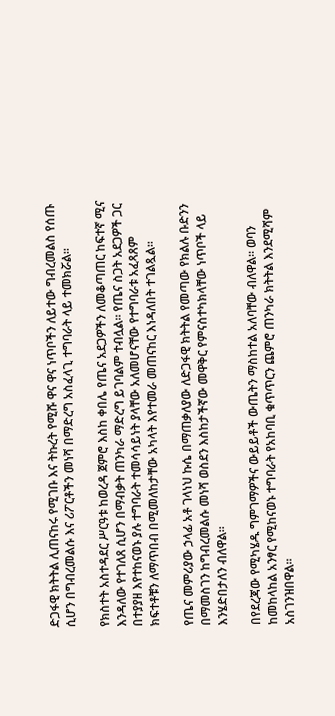ድጋፋዊ ክትትል ሊጠናከሩ የሚገቡ እና ትኩረት የሚሹ ዋና ዋና ነጥቦችን ለይተው ግብረመልስ የሰጡ ሲሆን በግብረመልሱ እና ሪፖርቶችን መነሻ በማድረግ አስፈላጊ ተግባራት ላይ ተመክሯል፡፡

የክስተት አስተዳደር ሥርዓቱ ከወረዳ ጀምሮ እስከ ቀበሌ የጤና አደጋዎችን ለመቆጣጠር ከፍተኛ ሚና እንዳለው የተገለጸ ሲሆን በማብቃት ጠንካራ ማድረግ ይገባልም ተብሏል፡፡ የጤና ስጋት አደጋዎች ጋር በተያያዘ እየተከናወኑ ያሉ ተግባራት ተመሳሳይነት ያላቸው አለመሆናቸው የተግባራቱ አፈጻጸም ክፍተቶቹን ለማጥበብ በሚመለከታቸው አካላት እየተመራ መጠናከር እነዳለበት ተገልጿል፡፡

የጤና መምሪያው ኃላፊ አቶ ገላነህ ኩሴ በማጠቃለያው ለድጋፋዊ ክትትል የመጣው የክልሉ ቡድንን በማመስገን ከግብረመልሱ መነሻ ወስደን እስከታችኛው መዋቅር የምናስተካክላቸው ነጥቦች ላይ እንሄድበታለን ብለዋል፡፡

በየደረጃው የሚካሄዱ ግምገማዎችና ውይይቶች ውጤትን ማስከተል አለባቸው ብለዋል፡፡ ወባን ከመከላከል አንፃር የሚከናወኑ ተግባራት የአከባቢ ቁጥጥርን ጨምሮ ጠንካራ ክትትል እንደሚሻም አስገንዝበዋል፡፡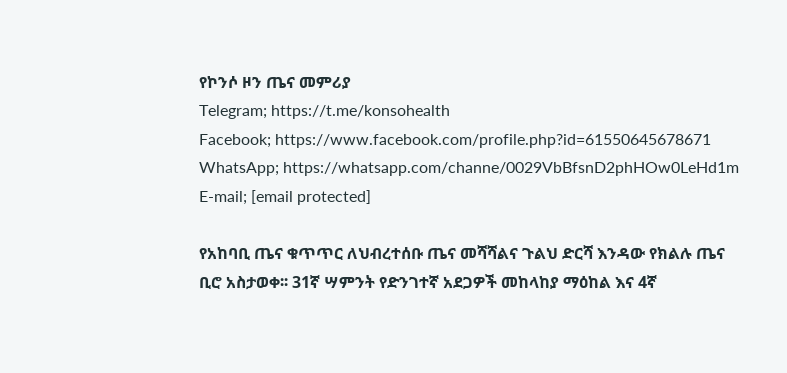የኮንሶ ዞን ጤና መምሪያ
Telegram; https://t.me/konsohealth
Facebook; https://www.facebook.com/profile.php?id=61550645678671
WhatsApp; https://whatsapp.com/channe/0029VbBfsnD2phHOw0LeHd1m
E-mail; [email protected]

የአከባቢ ጤና ቁጥጥር ለህብረተሰቡ ጤና መሻሻልና ጉልህ ድርሻ እንዳው የክልሉ ጤና ቢሮ አስታወቀ፡፡ 31ኛ ሣምንት የድንገተኛ አደጋዎች መከላከያ ማዕከል እና 4ኛ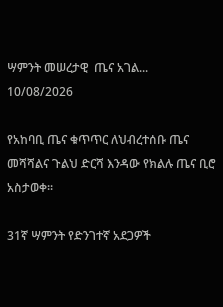ሣምንት መሠረታዊ  ጤና አገል...
10/08/2026

የአከባቢ ጤና ቁጥጥር ለህብረተሰቡ ጤና መሻሻልና ጉልህ ድርሻ እንዳው የክልሉ ጤና ቢሮ አስታወቀ፡፡

31ኛ ሣምንት የድንገተኛ አደጋዎች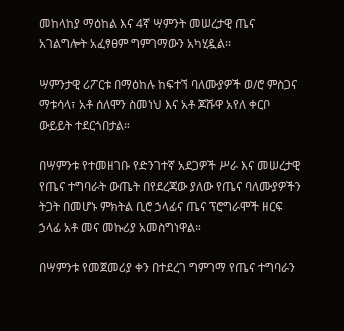መከላከያ ማዕከል እና 4ኛ ሣምንት መሠረታዊ ጤና አገልግሎት አፈፃፀም ግምገማውን አካሂዷል፡፡

ሣምንታዊ ሪፖርቱ በማዕከሉ ከፍተኘ ባለሙያዎች ወ/ሮ ምስጋና ማቱሳላ፣ አቶ ሰለሞን ስመነህ እና አቶ ጆሹዋ አየለ ቀርቦ ውይይት ተደርጎበታል።

በሣምንቱ የተመዘገቡ የድንገተኛ አደጋዎች ሥራ እና መሠረታዊ የጤና ተግባራት ውጤት በየደረጃው ያለው የጤና ባለሙያዎችን ትጋት በመሆኑ ምክትል ቢሮ ኃላፊና ጤና ፕሮግራሞች ዘርፍ ኃላፊ አቶ መና መኩሪያ አመስግነዋል።

በሣምንቱ የመጀመሪያ ቀን በተደረገ ግምገማ የጤና ተግባራን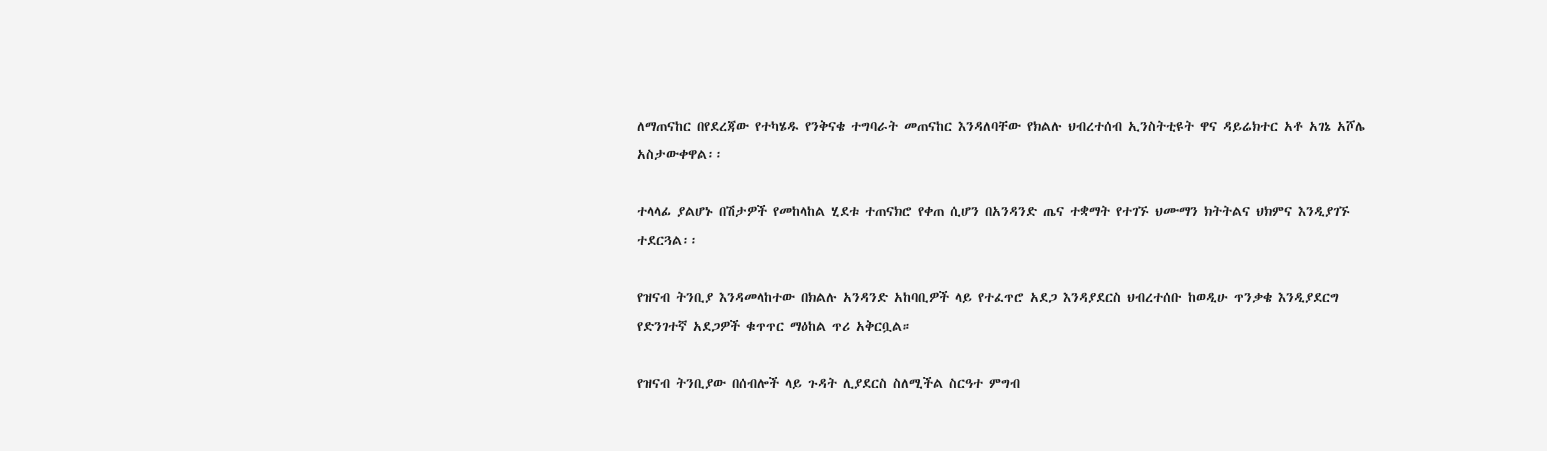ለማጠናከር በየደረጃው የተካሄዱ የንቅናቄ ተግባራት መጠናከር እንዳለባቸው የክልሉ ህብረተሰብ ኢንስትቲዩት ዋና ዳይሬክተር አቶ አገኔ አሾሌ አስታውቀዋል፡፡

ተላላፊ ያልሆኑ በሽታዎች የመከላከል ሂደቱ ተጠናክሮ የቀጠ ሲሆን በአንዳንድ ጤና ተቋማት የተገኙ ህሙማን ክትትልና ህክምና እንዲያገኙ ተደርጓል፡፡

የዝናብ ትንቢያ እንዳመላከተው በክልሉ አንዳንድ አከባቢዎች ላይ የተፈጥሮ አደጋ እንዳያደርስ ህብረተሰቡ ከወዲሁ ጥንቃቄ እንዲያደርግ የድንገተኛ አደጋዎች ቁጥጥር ማዕከል ጥሪ አቅርቧል።

የዝናብ ትንቢያው በሰብሎች ላይ ጉዳት ሊያደርስ ስለሚችል ስርዓተ ምግብ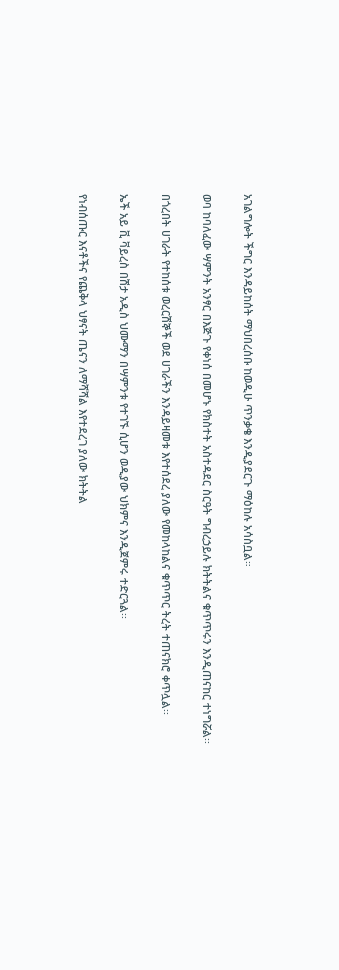አገልግሎት ችግር እንዳይከሰት ማህበረሰቡ ከወዲሁ ጥንቃቄ እንዲያደርጉ ማዕከሉ አሳስቧል።

ወባ ከባለፈው ሣምንት አንፃር በእጅጉ የቀነሰ በመሆኑ የክስተት አስተዳደር ስርዓት ግብረኃይሉ ክትትልና ቁጥጥሩን እንዲጠናከር ተነግሯል፡፡

በጎረበት ሀገራት የተከሰቱ ወረርሽኞች ወደ ሀገራችን እንዳይዛመቱ እየተሰደረ ያለው የመከላከልና ቁጥጥር ትረት ተጠናክሮ ቀጥሏል፡፡

ኤች አይ ቪ ቫይረስ በሽታ አዲስ ህሙማን በሣምንቱ የተገኙ ሲሆን ወዲያው ህክምና እንዲጀምሩ ተድርጓል፡፡

የነብሰጡር እናቶችና የጨቅላ ህፃናት ጤናን ለማሻሻል እየተደረገ ያለው ክትትል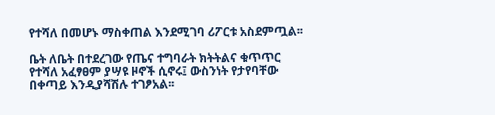የተሻለ በመሆኑ ማስቀጠል እንደሚገባ ሪፖርቱ አስደምጧል፡፡

ቤት ለቤት በተደረገው የጤና ተግባራት ክትትልና ቁጥጥር የተሻለ አፈፃፀም ያሣዩ ዞኖች ሲኖሩ፤ ውስንነት የታየባቸው በቀጣይ እንዲያሻሽሉ ተገፆአል፡፡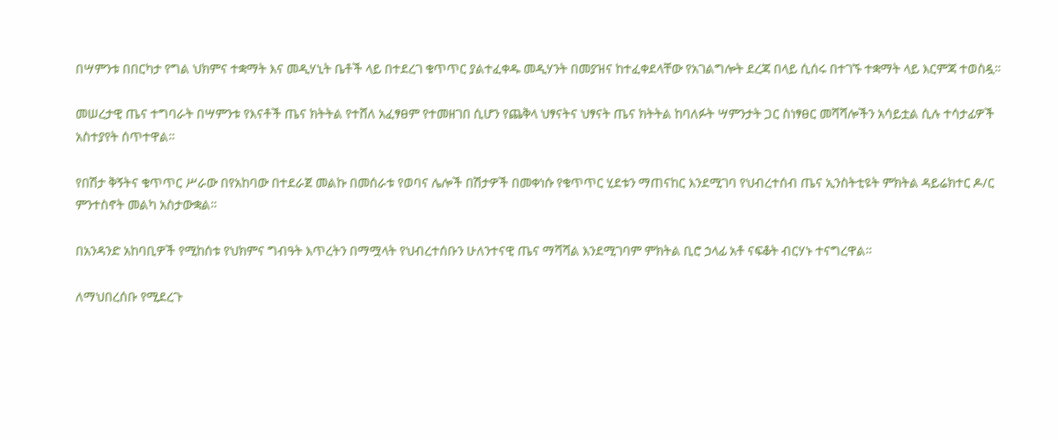በሣምንቱ በበርካታ የግል ህክምና ተቋማት እና መዲሃኒት ቤቶች ላይ በተደረገ ቁጥጥር ያልተፈቀዱ መዲሃንት በመያዝና ከተፈቀደላቸው የአገልግሎት ደረጃ በላይ ሲሰሩ በተገኙ ተቋማት ላይ እርምጃ ተወስዷ፡፡

መሠረታዊ ጤና ተግባራት በሣምንቱ የእናቶች ጤና ክትትል የተሸለ አፈፃፀም የተመዘገበ ሲሆን የጨቅላ ህፃናትና ህፃናት ጤና ክትትል ከባለፉት ሣምንታት ጋር ስነፃፀር መሻሻሎችን አሳይቷል ሲሉ ተሳታፊዎች አስተያየት ሰጥተዋል።

የበሽታ ቅኝትና ቁጥጥር ሥራው በየአከባው በተደራጀ መልኩ በመሰራቱ የወባና ሌሎች በሽታዎች በመቀነሱ የቁጥጥር ሂደቱን ማጠናከር እንደሚገባ የህብረተሰብ ጤና ኢንስትቲዩት ምክትል ዳይሬክተር ዶ/ር ምንተስኖት መልካ አስታውቋል።

በአንዳንድ አከባቢዎች የሚከሰቱ የህክምና ግብዓት እጥረትን በማሟላት የህብረተሰቡን ሁለንተናዊ ጤና ማሻሻል እንደሚገባም ምክትል ቢሮ ኃላፊ አቶ ናፍቆት ብርሃኑ ተናግረዋል።

ለማህበረሰቡ የሚደረጉ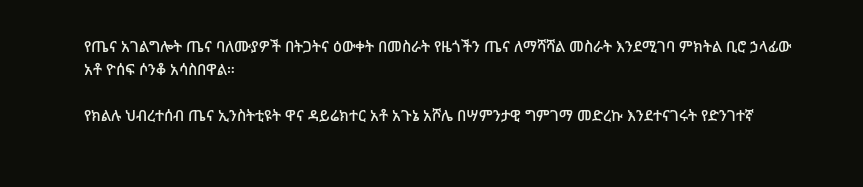የጤና አገልግሎት ጤና ባለሙያዎች በትጋትና ዕውቀት በመስራት የዜጎችን ጤና ለማሻሻል መስራት እንደሚገባ ምክትል ቢሮ ኃላፊው አቶ ዮሰፍ ሶንቆ አሳስበዋል።

የክልሉ ህብረተሰብ ጤና ኢንስትቲዩት ዋና ዳይሬክተር አቶ አጉኔ አሾሌ በሣምንታዊ ግምገማ መድረኩ እንደተናገሩት የድንገተኛ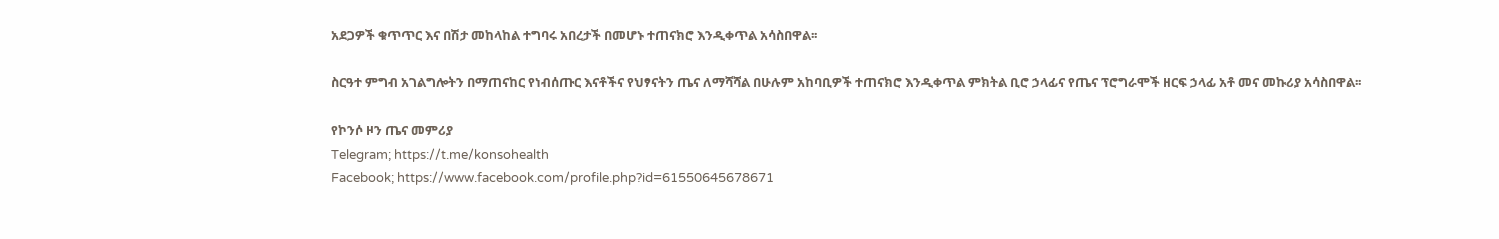አደጋዎች ቁጥጥር እና በሽታ መከላከል ተግባሩ አበረታች በመሆኑ ተጠናክሮ እንዲቀጥል አሳስበዋል፡፡

ስርዓተ ምግብ አገልግሎትን በማጠናከር የነብሰጡር እናቶችና የህፃናትን ጤና ለማሻሻል በሁሉም አከባቢዎች ተጠናክሮ እንዲቀጥል ምክትል ቢሮ ኃላፊና የጤና ፕሮግራሞች ዘርፍ ኃላፊ አቶ መና መኩሪያ አሳስበዋል፡፡

የኮንሶ ዞን ጤና መምሪያ
Telegram; https://t.me/konsohealth
Facebook; https://www.facebook.com/profile.php?id=61550645678671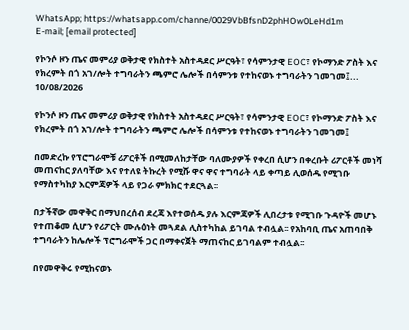WhatsApp; https://whatsapp.com/channe/0029VbBfsnD2phHOw0LeHd1m
E-mail; [email protected]

የኮንሶ ዞን ጤና መምሪያ ወቅታዊ የክስተት አስተዳደር ሥርዓት፣ የሳምንታዊ EOC፣ የኮማንድ ፖስት እና የክረምት በጎ አገ/ሎት ተግባራትን ጫምሮ ሌሎች በሳምንቱ የተከናወኑ ተግባራትን ገመገመ፤...
10/08/2026

የኮንሶ ዞን ጤና መምሪያ ወቅታዊ የክስተት አስተዳደር ሥርዓት፣ የሳምንታዊ EOC፣ የኮማንድ ፖስት እና የክረምት በጎ አገ/ሎት ተግባራትን ጫምሮ ሌሎች በሳምንቱ የተከናወኑ ተግባራትን ገመገመ፤

በመድረኩ የፕሮግራሞቹ ሪፖርቶች በሚመለከታቸው ባለሙያዎች የቀረበ ሲሆን በቀረቡት ሪፖርቶች መነሻ መጠናከር ያለባቸው እና የተለዩ ትኩረት የሚሹ ዋና ዋና ተግባራት ላይ ቀጣይ ሊወሰዱ የሚገቡ የማስተካከያ እርምጃዎች ላይ የጋራ ምክክር ተደርጓል፡፡

በታችኛው መዋቅር በማህበረሰብ ደረጃ እየተወሰዱ ያሉ እርምጃዎች ሊበረታቱ የሚገቡ ጉዳዮች መሆኑ የተጠቆመ ሲሆን የሪፖርት ሙሉዕነት መጓደል ሊስተካከል ይገባል ተብሏል፡፡ የአከባቢ ጤና አጠባበቅ ተግባራትን ከሌሎች ፕሮግራሞች ጋር በማቀናጀት ማጠናከር ይገባልም ተብሏል፡፡

በየመዋቅሩ የሚከናወኑ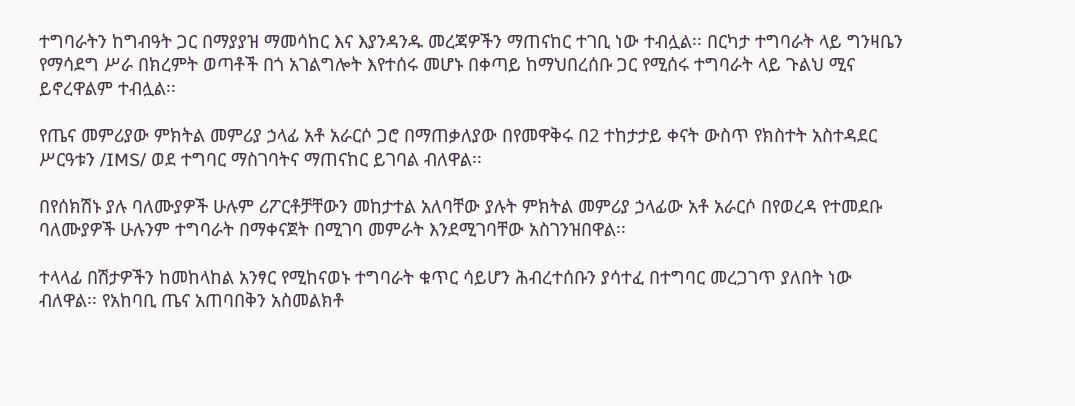ተግባራትን ከግብዓት ጋር በማያያዝ ማመሳከር እና እያንዳንዱ መረጃዎችን ማጠናከር ተገቢ ነው ተብሏል፡፡ በርካታ ተግባራት ላይ ግንዛቤን የማሳደግ ሥራ በክረምት ወጣቶች በጎ አገልግሎት እየተሰሩ መሆኑ በቀጣይ ከማህበረሰቡ ጋር የሚሰሩ ተግባራት ላይ ጉልህ ሚና ይኖረዋልም ተብሏል፡፡

የጤና መምሪያው ምክትል መምሪያ ኃላፊ አቶ አራርሶ ጋሮ በማጠቃለያው በየመዋቅሩ በ2 ተከታታይ ቀናት ውስጥ የክስተት አስተዳደር ሥርዓቱን /IMS/ ወደ ተግባር ማስገባትና ማጠናከር ይገባል ብለዋል፡፡

በየሰክሽኑ ያሉ ባለሙያዎች ሁሉም ሪፖርቶቻቸውን መከታተል አለባቸው ያሉት ምክትል መምሪያ ኃላፊው አቶ አራርሶ በየወረዳ የተመደቡ ባለሙያዎች ሁሉንም ተግባራት በማቀናጀት በሚገባ መምራት እንደሚገባቸው አስገንዝበዋል፡፡

ተላላፊ በሽታዎችን ከመከላከል አንፃር የሚከናወኑ ተግባራት ቁጥር ሳይሆን ሕብረተሰቡን ያሳተፈ በተግባር መረጋገጥ ያለበት ነው ብለዋል፡፡ የአከባቢ ጤና አጠባበቅን አስመልክቶ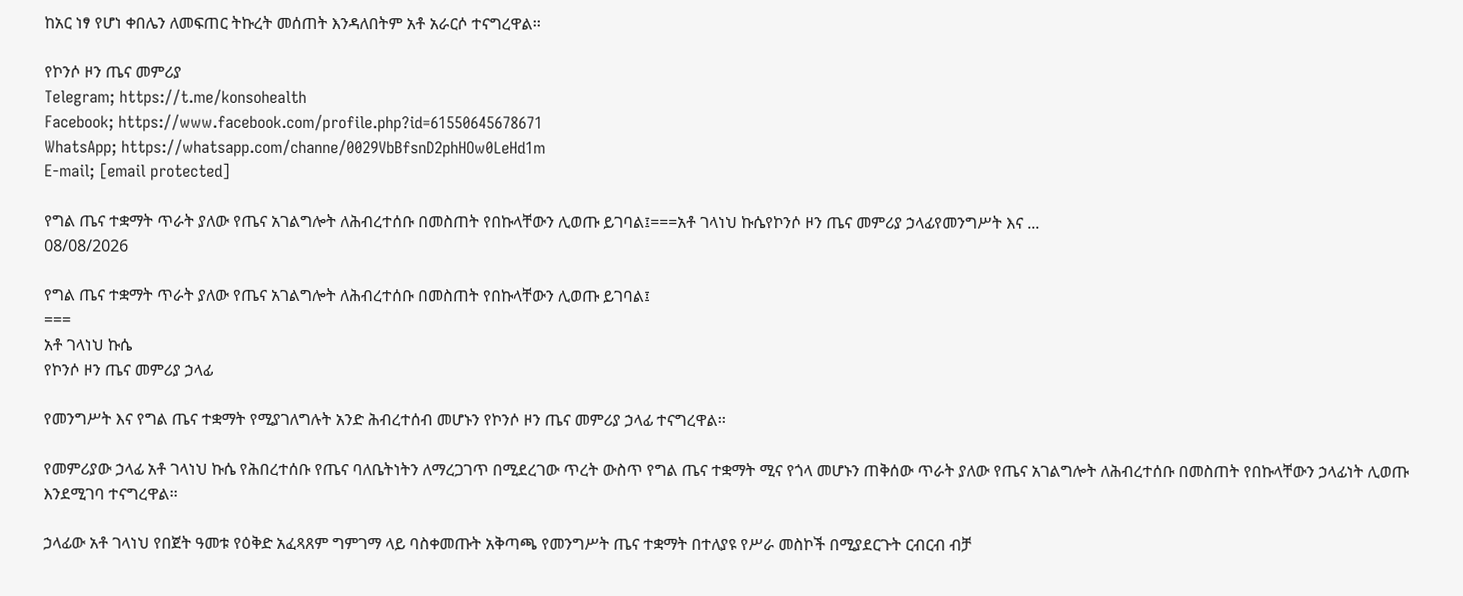ከአር ነፃ የሆነ ቀበሌን ለመፍጠር ትኩረት መሰጠት እንዳለበትም አቶ አራርሶ ተናግረዋል፡፡

የኮንሶ ዞን ጤና መምሪያ
Telegram; https://t.me/konsohealth
Facebook; https://www.facebook.com/profile.php?id=61550645678671
WhatsApp; https://whatsapp.com/channe/0029VbBfsnD2phHOw0LeHd1m
E-mail; [email protected]

የግል ጤና ተቋማት ጥራት ያለው የጤና አገልግሎት ለሕብረተሰቡ በመስጠት የበኩላቸውን ሊወጡ ይገባል፤===አቶ ገላነህ ኩሴየኮንሶ ዞን ጤና መምሪያ ኃላፊየመንግሥት እና ...
08/08/2026

የግል ጤና ተቋማት ጥራት ያለው የጤና አገልግሎት ለሕብረተሰቡ በመስጠት የበኩላቸውን ሊወጡ ይገባል፤
===
አቶ ገላነህ ኩሴ
የኮንሶ ዞን ጤና መምሪያ ኃላፊ

የመንግሥት እና የግል ጤና ተቋማት የሚያገለግሉት አንድ ሕብረተሰብ መሆኑን የኮንሶ ዞን ጤና መምሪያ ኃላፊ ተናግረዋል፡፡

የመምሪያው ኃላፊ አቶ ገላነህ ኩሴ የሕበረተሰቡ የጤና ባለቤትነትን ለማረጋገጥ በሚደረገው ጥረት ውስጥ የግል ጤና ተቋማት ሚና የጎላ መሆኑን ጠቅሰው ጥራት ያለው የጤና አገልግሎት ለሕብረተሰቡ በመስጠት የበኩላቸውን ኃላፊነት ሊወጡ እንደሚገባ ተናግረዋል፡፡

ኃላፊው አቶ ገላነህ የበጀት ዓመቱ የዕቅድ አፈጻጸም ግምገማ ላይ ባስቀመጡት አቅጣጫ የመንግሥት ጤና ተቋማት በተለያዩ የሥራ መስኮች በሚያደርጉት ርብርብ ብቻ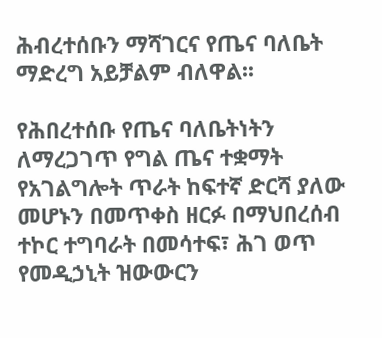ሕብረተሰቡን ማሻገርና የጤና ባለቤት ማድረግ አይቻልም ብለዋል፡፡

የሕበረተሰቡ የጤና ባለቤትነትን ለማረጋገጥ የግል ጤና ተቋማት የአገልግሎት ጥራት ከፍተኛ ድርሻ ያለው መሆኑን በመጥቀስ ዘርፉ በማህበረሰብ ተኮር ተግባራት በመሳተፍ፣ ሕገ ወጥ የመዲኃኒት ዝውውርን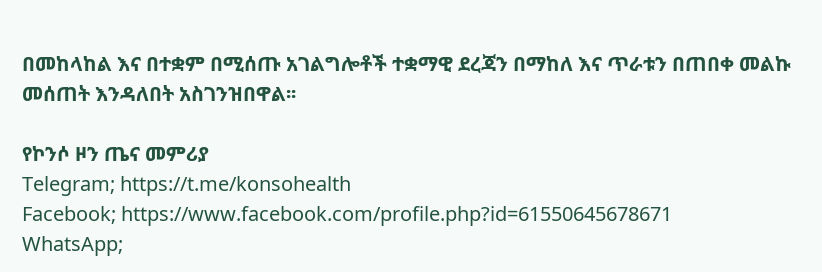በመከላከል እና በተቋም በሚሰጡ አገልግሎቶች ተቋማዊ ደረጃን በማከለ እና ጥራቱን በጠበቀ መልኩ መሰጠት እንዳለበት አስገንዝበዋል፡፡

የኮንሶ ዞን ጤና መምሪያ
Telegram; https://t.me/konsohealth
Facebook; https://www.facebook.com/profile.php?id=61550645678671
WhatsApp;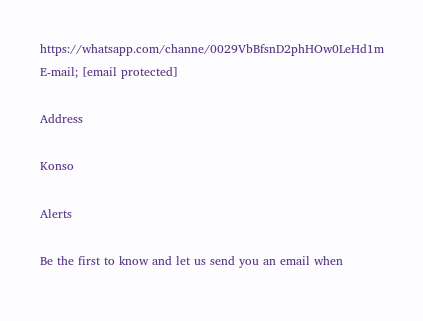https://whatsapp.com/channe/0029VbBfsnD2phHOw0LeHd1m
E-mail; [email protected]

Address

Konso

Alerts

Be the first to know and let us send you an email when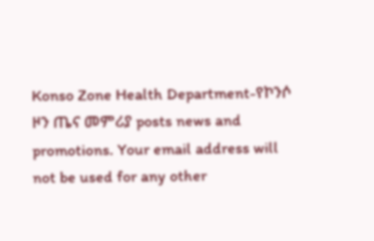Konso Zone Health Department-የኮንሶ ዞን ጤና መምሪያ posts news and promotions. Your email address will not be used for any other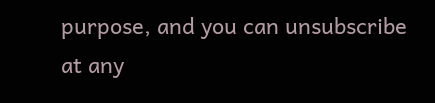purpose, and you can unsubscribe at any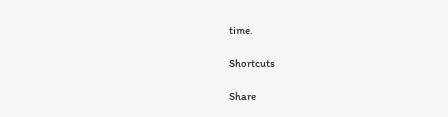time.

Shortcuts

Share